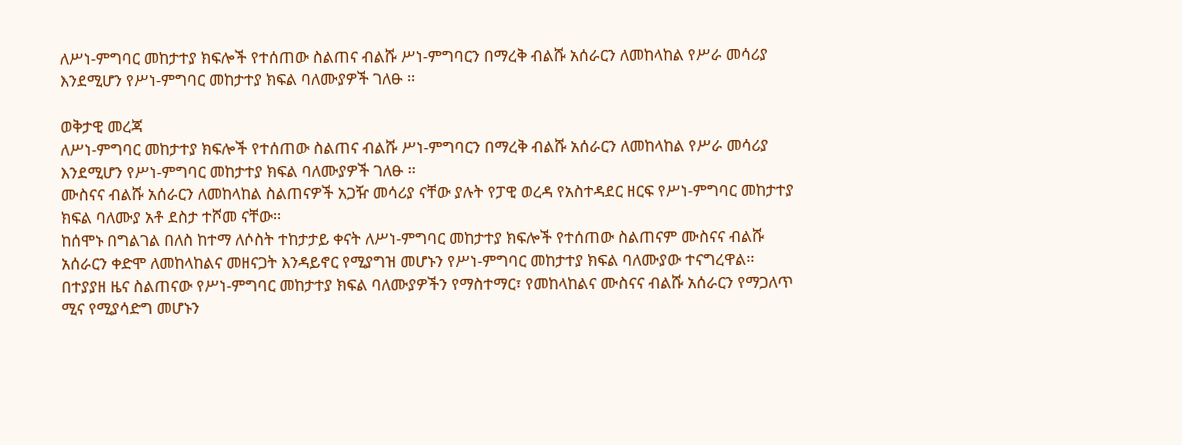ለሥነ-ምግባር መከታተያ ክፍሎች የተሰጠው ስልጠና ብልሹ ሥነ-ምግባርን በማረቅ ብልሹ አሰራርን ለመከላከል የሥራ መሳሪያ እንደሚሆን የሥነ-ምግባር መከታተያ ክፍል ባለሙያዎች ገለፁ ፡፡

ወቅታዊ መረጃ
ለሥነ-ምግባር መከታተያ ክፍሎች የተሰጠው ስልጠና ብልሹ ሥነ-ምግባርን በማረቅ ብልሹ አሰራርን ለመከላከል የሥራ መሳሪያ እንደሚሆን የሥነ-ምግባር መከታተያ ክፍል ባለሙያዎች ገለፁ ፡፡
ሙስናና ብልሹ አሰራርን ለመከላከል ስልጠናዎች አጋዥ መሳሪያ ናቸው ያሉት የፓዊ ወረዳ የአስተዳደር ዘርፍ የሥነ-ምግባር መከታተያ ክፍል ባለሙያ አቶ ደስታ ተሾመ ናቸው፡፡
ከሰሞኑ በግልገል በለስ ከተማ ለሶስት ተከታታይ ቀናት ለሥነ-ምግባር መከታተያ ክፍሎች የተሰጠው ስልጠናም ሙስናና ብልሹ አሰራርን ቀድሞ ለመከላከልና መዘናጋት እንዳይኖር የሚያግዝ መሆኑን የሥነ-ምግባር መከታተያ ክፍል ባለሙያው ተናግረዋል፡፡
በተያያዘ ዜና ስልጠናው የሥነ-ምግባር መከታተያ ክፍል ባለሙያዎችን የማስተማር፣ የመከላከልና ሙስናና ብልሹ አሰራርን የማጋለጥ ሚና የሚያሳድግ መሆኑን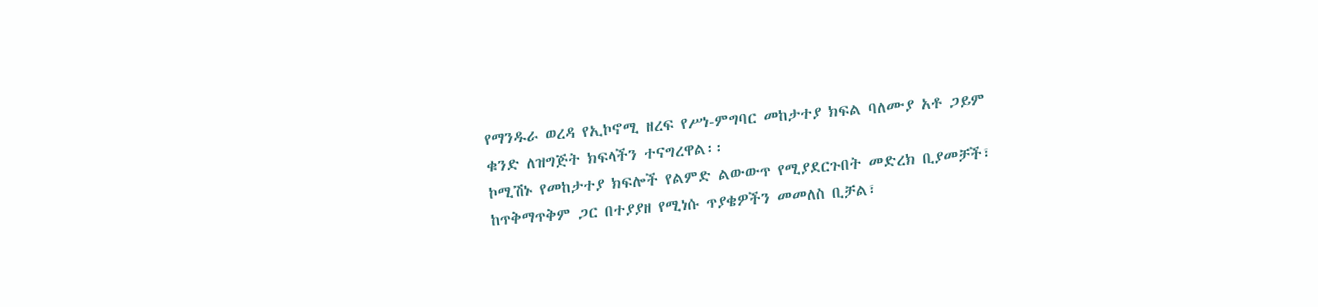የማንዱራ ወረዳ የኢኮኖሚ ዘረፍ የሥነ-ምግባር መከታተያ ክፍል ባለሙያ አቶ ጋይም ቁንድ ለዝግጅት ክፍላችን ተናግረዋል፡፡
ኮሚሽኑ የመከታተያ ክፍሎች የልምድ ልውውጥ የሚያደርጉበት መድረክ ቢያመቻች፣ ከጥቅማጥቅም ጋር በተያያዘ የሚነሱ ጥያቄዎችን መመለስ ቢቻል፣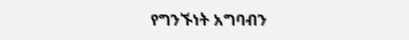የግንኙነት አግባብን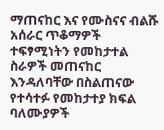ማጠናከር እና የሙስናና ብልሹ አሰራር ጥቆማዎች ተፍፃሚነትን የመከታተል ስራዎች መጠናከር እንዳለባቸው በስልጠናው የተሳተፉ የመከታተያ ክፍል ባለሙያዎች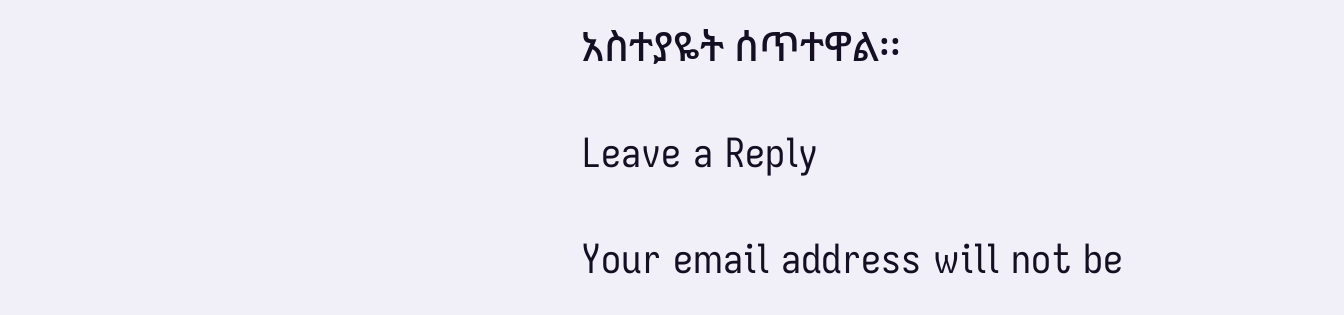አስተያዬት ሰጥተዋል፡፡

Leave a Reply

Your email address will not be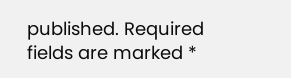published. Required fields are marked *